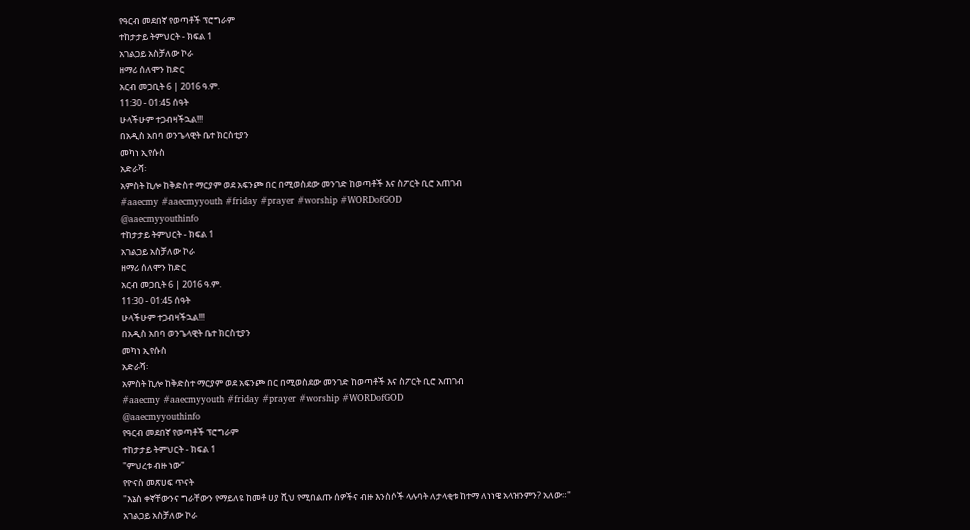የዓርብ መደበኛ የወጣቶች ፕሮግራም
ተከታታይ ትምህርት - ክፍል 1
አገልጋይ አስቻለው ኮራ
ዘማሪ ሰለሞን ከድር
አርብ መጋቢት 6 | 2016 ዓ.ም.
11:30 - 01:45 ሰዓት
ሁላችሁም ተጋብዛችኋል!!!
በአዲስ አበባ ወንጌላዊት ቤተ ክርስቲያን
መካነ ኢየሱስ
አድራሻ፡
አምስት ኪሎ ከቅድስተ ማርያም ወደ አፍንጮ በር በሚወስደው መንገድ ከወጣቶች እና ስፖርት ቢሮ አጠገብ
#aaecmy #aaecmyyouth #friday #prayer #worship #WORDofGOD
@aaecmyyouthinfo
ተከታታይ ትምህርት - ክፍል 1
አገልጋይ አስቻለው ኮራ
ዘማሪ ሰለሞን ከድር
አርብ መጋቢት 6 | 2016 ዓ.ም.
11:30 - 01:45 ሰዓት
ሁላችሁም ተጋብዛችኋል!!!
በአዲስ አበባ ወንጌላዊት ቤተ ክርስቲያን
መካነ ኢየሱስ
አድራሻ፡
አምስት ኪሎ ከቅድስተ ማርያም ወደ አፍንጮ በር በሚወስደው መንገድ ከወጣቶች እና ስፖርት ቢሮ አጠገብ
#aaecmy #aaecmyyouth #friday #prayer #worship #WORDofGOD
@aaecmyyouthinfo
የዓርብ መደበኛ የወጣቶች ፕሮግራም
ተከታታይ ትምህርት - ክፍል 1
"ምህረቱ ብዙ ነው"
የዮናስ መጽሀፍ ጥናት
"እኔስ ቀኛቸውንና ግራቸውን የማይለዩ ከመቶ ሀያ ሺህ የሚበልጡ ሰዎችና ብዙ እንስሶች ላሉባት ለታላቂቱ ከተማ ለነነዌ አላዝንምን? አለው።"
አገልጋይ አስቻለው ኮራ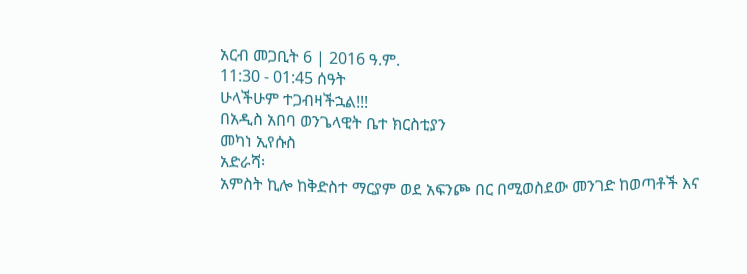አርብ መጋቢት 6 | 2016 ዓ.ም.
11:30 - 01:45 ሰዓት
ሁላችሁም ተጋብዛችኋል!!!
በአዲስ አበባ ወንጌላዊት ቤተ ክርስቲያን
መካነ ኢየሱስ
አድራሻ፡
አምስት ኪሎ ከቅድስተ ማርያም ወደ አፍንጮ በር በሚወስደው መንገድ ከወጣቶች እና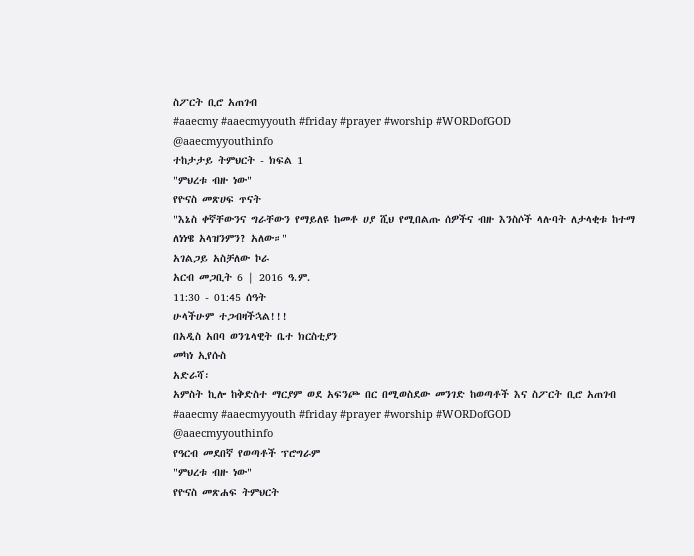ስፖርት ቢሮ አጠገብ
#aaecmy #aaecmyyouth #friday #prayer #worship #WORDofGOD
@aaecmyyouthinfo
ተከታታይ ትምህርት - ክፍል 1
"ምህረቱ ብዙ ነው"
የዮናስ መጽሀፍ ጥናት
"እኔስ ቀኛቸውንና ግራቸውን የማይለዩ ከመቶ ሀያ ሺህ የሚበልጡ ሰዎችና ብዙ እንስሶች ላሉባት ለታላቂቱ ከተማ ለነነዌ አላዝንምን? አለው።"
አገልጋይ አስቻለው ኮራ
አርብ መጋቢት 6 | 2016 ዓ.ም.
11:30 - 01:45 ሰዓት
ሁላችሁም ተጋብዛችኋል!!!
በአዲስ አበባ ወንጌላዊት ቤተ ክርስቲያን
መካነ ኢየሱስ
አድራሻ፡
አምስት ኪሎ ከቅድስተ ማርያም ወደ አፍንጮ በር በሚወስደው መንገድ ከወጣቶች እና ስፖርት ቢሮ አጠገብ
#aaecmy #aaecmyyouth #friday #prayer #worship #WORDofGOD
@aaecmyyouthinfo
የዓርብ መደበኛ የወጣቶች ፕሮግራም
"ምህረቱ ብዙ ነው"
የዮናስ መጽሐፍ ትምህርት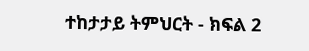ተከታታይ ትምህርት - ክፍል 2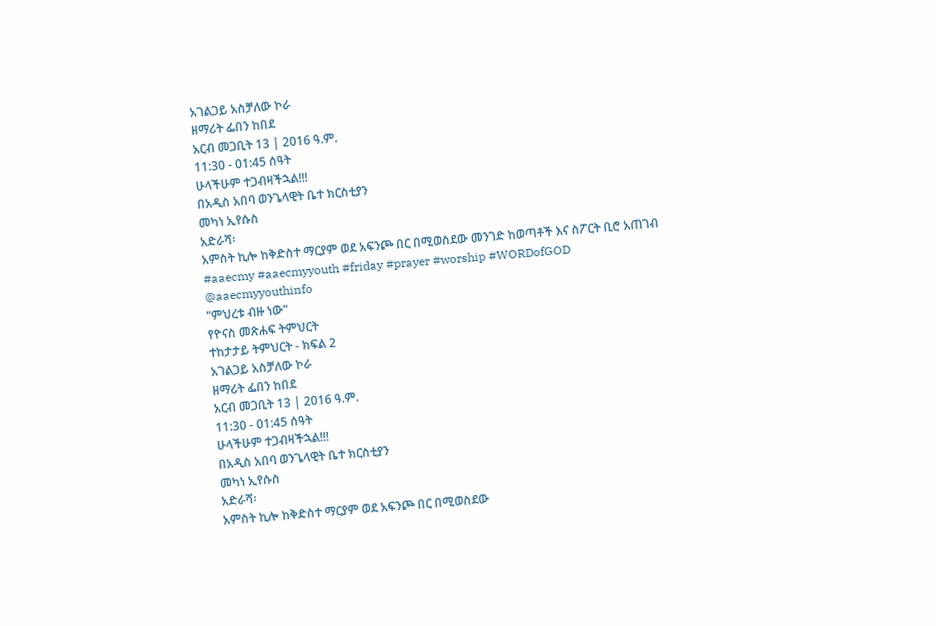አገልጋይ አስቻለው ኮራ
ዘማሪት ፌበን ከበደ
አርብ መጋቢት 13 | 2016 ዓ.ም.
11:30 - 01:45 ሰዓት
ሁላችሁም ተጋብዛችኋል!!!
በአዲስ አበባ ወንጌላዊት ቤተ ክርስቲያን
መካነ ኢየሱስ
አድራሻ፡
አምስት ኪሎ ከቅድስተ ማርያም ወደ አፍንጮ በር በሚወስደው መንገድ ከወጣቶች እና ስፖርት ቢሮ አጠገብ
#aaecmy #aaecmyyouth #friday #prayer #worship #WORDofGOD
@aaecmyyouthinfo
"ምህረቱ ብዙ ነው"
የዮናስ መጽሐፍ ትምህርት
ተከታታይ ትምህርት - ክፍል 2
አገልጋይ አስቻለው ኮራ
ዘማሪት ፌበን ከበደ
አርብ መጋቢት 13 | 2016 ዓ.ም.
11:30 - 01:45 ሰዓት
ሁላችሁም ተጋብዛችኋል!!!
በአዲስ አበባ ወንጌላዊት ቤተ ክርስቲያን
መካነ ኢየሱስ
አድራሻ፡
አምስት ኪሎ ከቅድስተ ማርያም ወደ አፍንጮ በር በሚወስደው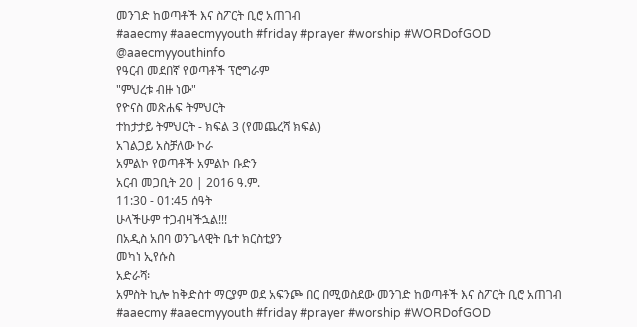መንገድ ከወጣቶች እና ስፖርት ቢሮ አጠገብ
#aaecmy #aaecmyyouth #friday #prayer #worship #WORDofGOD
@aaecmyyouthinfo
የዓርብ መደበኛ የወጣቶች ፕሮግራም
"ምህረቱ ብዙ ነው"
የዮናስ መጽሐፍ ትምህርት
ተከታታይ ትምህርት - ክፍል 3 (የመጨረሻ ክፍል)
አገልጋይ አስቻለው ኮራ
አምልኮ የወጣቶች አምልኮ ቡድን
አርብ መጋቢት 20 | 2016 ዓ.ም.
11:30 - 01:45 ሰዓት
ሁላችሁም ተጋብዛችኋል!!!
በአዲስ አበባ ወንጌላዊት ቤተ ክርስቲያን
መካነ ኢየሱስ
አድራሻ፡
አምስት ኪሎ ከቅድስተ ማርያም ወደ አፍንጮ በር በሚወስደው መንገድ ከወጣቶች እና ስፖርት ቢሮ አጠገብ
#aaecmy #aaecmyyouth #friday #prayer #worship #WORDofGOD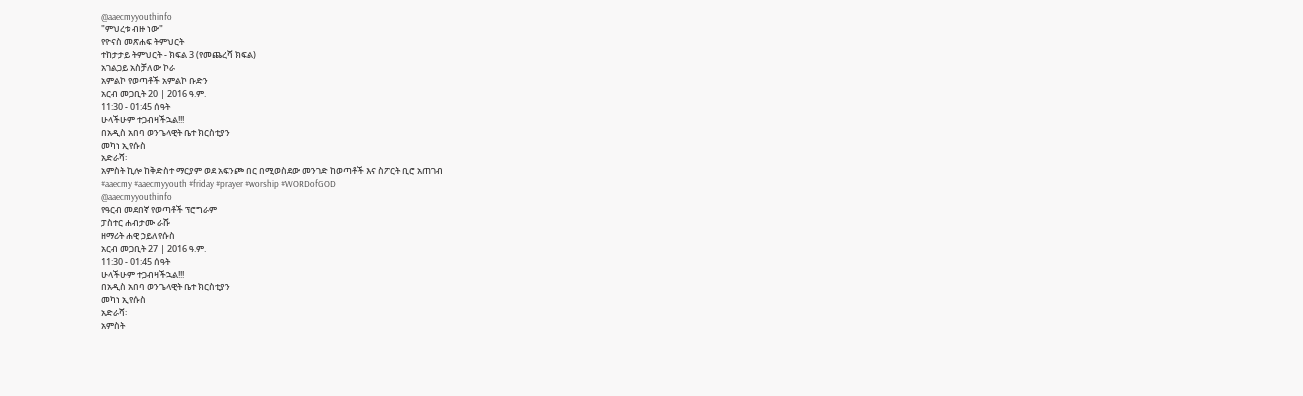@aaecmyyouthinfo
"ምህረቱ ብዙ ነው"
የዮናስ መጽሐፍ ትምህርት
ተከታታይ ትምህርት - ክፍል 3 (የመጨረሻ ክፍል)
አገልጋይ አስቻለው ኮራ
አምልኮ የወጣቶች አምልኮ ቡድን
አርብ መጋቢት 20 | 2016 ዓ.ም.
11:30 - 01:45 ሰዓት
ሁላችሁም ተጋብዛችኋል!!!
በአዲስ አበባ ወንጌላዊት ቤተ ክርስቲያን
መካነ ኢየሱስ
አድራሻ፡
አምስት ኪሎ ከቅድስተ ማርያም ወደ አፍንጮ በር በሚወስደው መንገድ ከወጣቶች እና ስፖርት ቢሮ አጠገብ
#aaecmy #aaecmyyouth #friday #prayer #worship #WORDofGOD
@aaecmyyouthinfo
የዓርብ መደበኛ የወጣቶች ፕሮግራም
ፓስተር ሐብታሙ ራሹ
ዘማሪት ሐዊ ኃይለየሱስ
አርብ መጋቢት 27 | 2016 ዓ.ም.
11:30 - 01:45 ሰዓት
ሁላችሁም ተጋብዛችኋል!!!
በአዲስ አበባ ወንጌላዊት ቤተ ክርስቲያን
መካነ ኢየሱስ
አድራሻ፡
አምስት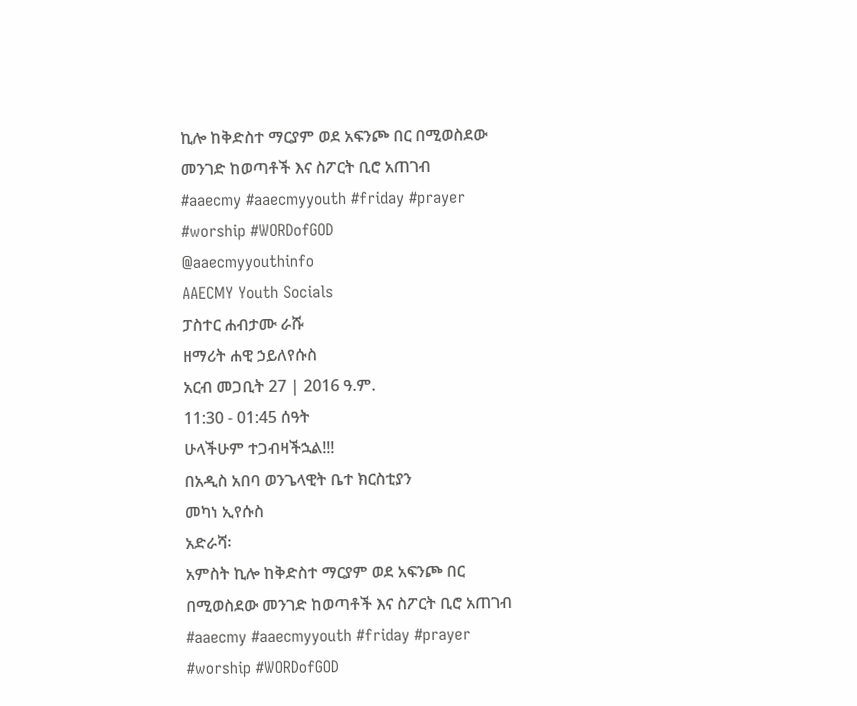ኪሎ ከቅድስተ ማርያም ወደ አፍንጮ በር በሚወስደው መንገድ ከወጣቶች እና ስፖርት ቢሮ አጠገብ
#aaecmy #aaecmyyouth #friday #prayer #worship #WORDofGOD
@aaecmyyouthinfo
AAECMY Youth Socials
ፓስተር ሐብታሙ ራሹ
ዘማሪት ሐዊ ኃይለየሱስ
አርብ መጋቢት 27 | 2016 ዓ.ም.
11:30 - 01:45 ሰዓት
ሁላችሁም ተጋብዛችኋል!!!
በአዲስ አበባ ወንጌላዊት ቤተ ክርስቲያን
መካነ ኢየሱስ
አድራሻ፡
አምስት ኪሎ ከቅድስተ ማርያም ወደ አፍንጮ በር በሚወስደው መንገድ ከወጣቶች እና ስፖርት ቢሮ አጠገብ
#aaecmy #aaecmyyouth #friday #prayer #worship #WORDofGOD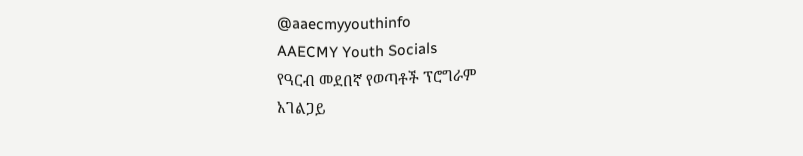@aaecmyyouthinfo
AAECMY Youth Socials
የዓርብ መደበኛ የወጣቶች ፕሮግራም
አገልጋይ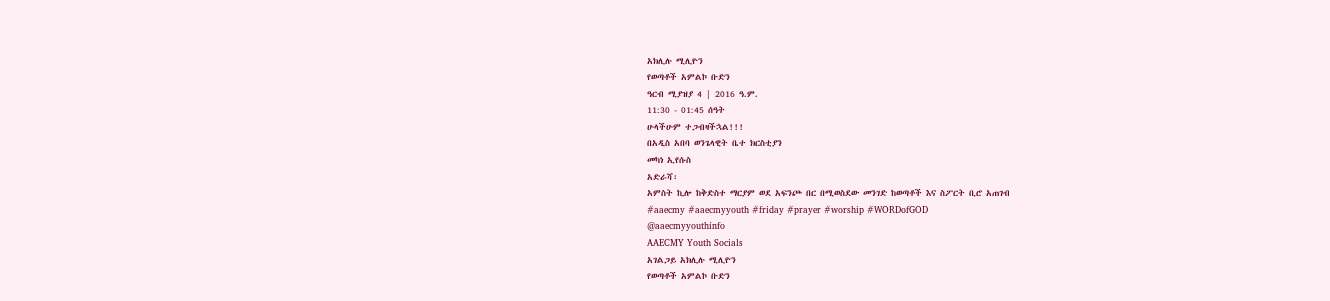አክሊሉ ሚሊዮን
የወጣቶች አምልኮ ቡድን
ዓርብ ሚያዝያ 4 | 2016 ዓ.ም.
11:30 - 01:45 ሰዓት
ሁላችሁም ተጋብዛችኋል!!!
በአዲስ አበባ ወንጌላዊት ቤተ ክርስቲያን
መካነ ኢየሱስ
አድራሻ፡
አምስት ኪሎ ከቅድስተ ማርያም ወደ አፍንጮ በር በሚወስደው መንገድ ከወጣቶች እና ስፖርት ቢሮ አጠገብ
#aaecmy #aaecmyyouth #friday #prayer #worship #WORDofGOD
@aaecmyyouthinfo
AAECMY Youth Socials
አገልጋይ አክሊሉ ሚሊዮን
የወጣቶች አምልኮ ቡድን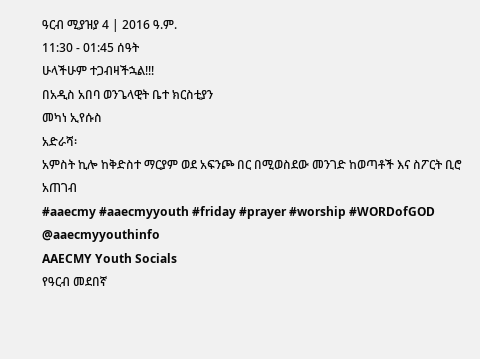ዓርብ ሚያዝያ 4 | 2016 ዓ.ም.
11:30 - 01:45 ሰዓት
ሁላችሁም ተጋብዛችኋል!!!
በአዲስ አበባ ወንጌላዊት ቤተ ክርስቲያን
መካነ ኢየሱስ
አድራሻ፡
አምስት ኪሎ ከቅድስተ ማርያም ወደ አፍንጮ በር በሚወስደው መንገድ ከወጣቶች እና ስፖርት ቢሮ አጠገብ
#aaecmy #aaecmyyouth #friday #prayer #worship #WORDofGOD
@aaecmyyouthinfo
AAECMY Youth Socials
የዓርብ መደበኛ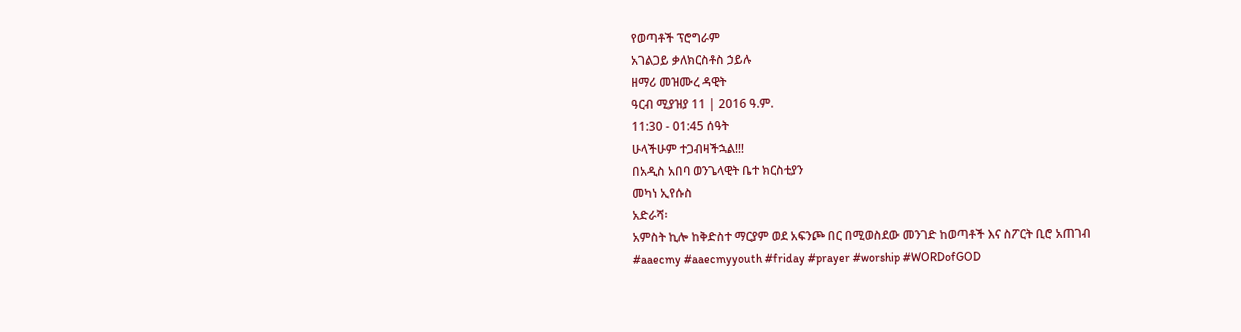የወጣቶች ፕሮግራም
አገልጋይ ቃለክርስቶስ ኃይሉ
ዘማሪ መዝሙረ ዳዊት
ዓርብ ሚያዝያ 11 | 2016 ዓ.ም.
11:30 - 01:45 ሰዓት
ሁላችሁም ተጋብዛችኋል!!!
በአዲስ አበባ ወንጌላዊት ቤተ ክርስቲያን
መካነ ኢየሱስ
አድራሻ፡
አምስት ኪሎ ከቅድስተ ማርያም ወደ አፍንጮ በር በሚወስደው መንገድ ከወጣቶች እና ስፖርት ቢሮ አጠገብ
#aaecmy #aaecmyyouth #friday #prayer #worship #WORDofGOD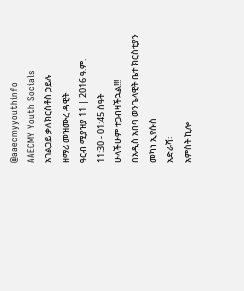@aaecmyyouthinfo
AAECMY Youth Socials
አገልጋይ ቃለክርስቶስ ኃይሉ
ዘማሪ መዝሙረ ዳዊት
ዓርብ ሚያዝያ 11 | 2016 ዓ.ም.
11:30 - 01:45 ሰዓት
ሁላችሁም ተጋብዛችኋል!!!
በአዲስ አበባ ወንጌላዊት ቤተ ክርስቲያን
መካነ ኢየሱስ
አድራሻ፡
አምስት ኪሎ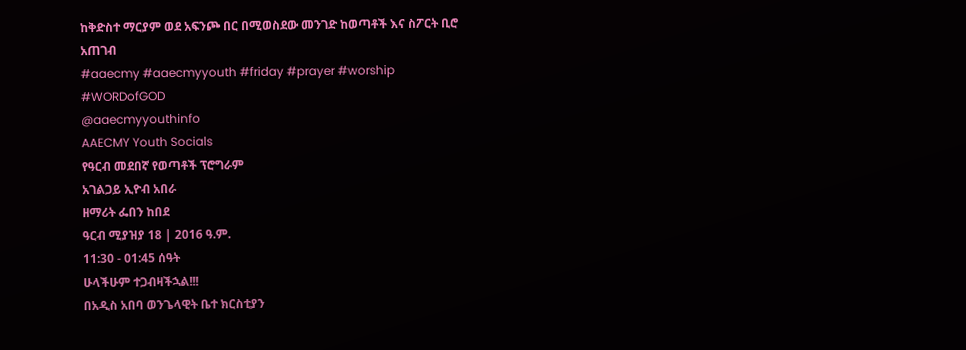ከቅድስተ ማርያም ወደ አፍንጮ በር በሚወስደው መንገድ ከወጣቶች እና ስፖርት ቢሮ አጠገብ
#aaecmy #aaecmyyouth #friday #prayer #worship #WORDofGOD
@aaecmyyouthinfo
AAECMY Youth Socials
የዓርብ መደበኛ የወጣቶች ፕሮግራም
አገልጋይ ኢዮብ አበራ
ዘማሪት ፌበን ከበደ
ዓርብ ሚያዝያ 18 | 2016 ዓ.ም.
11:30 - 01:45 ሰዓት
ሁላችሁም ተጋብዛችኋል!!!
በአዲስ አበባ ወንጌላዊት ቤተ ክርስቲያን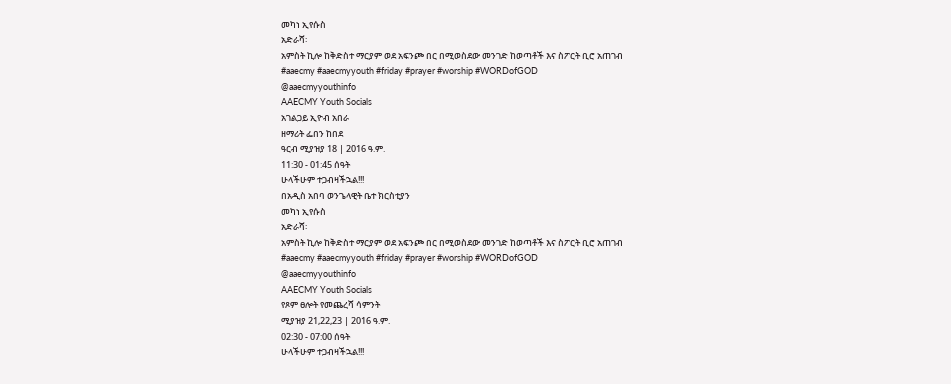መካነ ኢየሱስ
አድራሻ፡
አምስት ኪሎ ከቅድስተ ማርያም ወደ አፍንጮ በር በሚወስደው መንገድ ከወጣቶች እና ስፖርት ቢሮ አጠገብ
#aaecmy #aaecmyyouth #friday #prayer #worship #WORDofGOD
@aaecmyyouthinfo
AAECMY Youth Socials
አገልጋይ ኢዮብ አበራ
ዘማሪት ፌበን ከበደ
ዓርብ ሚያዝያ 18 | 2016 ዓ.ም.
11:30 - 01:45 ሰዓት
ሁላችሁም ተጋብዛችኋል!!!
በአዲስ አበባ ወንጌላዊት ቤተ ክርስቲያን
መካነ ኢየሱስ
አድራሻ፡
አምስት ኪሎ ከቅድስተ ማርያም ወደ አፍንጮ በር በሚወስደው መንገድ ከወጣቶች እና ስፖርት ቢሮ አጠገብ
#aaecmy #aaecmyyouth #friday #prayer #worship #WORDofGOD
@aaecmyyouthinfo
AAECMY Youth Socials
የጾም ፀሎት የመጨረሻ ሳምንት
ሚያዝያ 21,22,23 | 2016 ዓ.ም.
02:30 - 07:00 ሰዓት
ሁላችሁም ተጋብዛችኋል!!!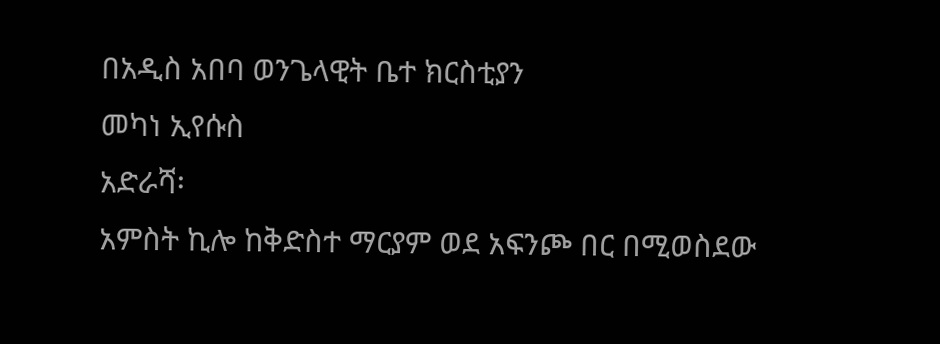በአዲስ አበባ ወንጌላዊት ቤተ ክርስቲያን
መካነ ኢየሱስ
አድራሻ፡
አምስት ኪሎ ከቅድስተ ማርያም ወደ አፍንጮ በር በሚወስደው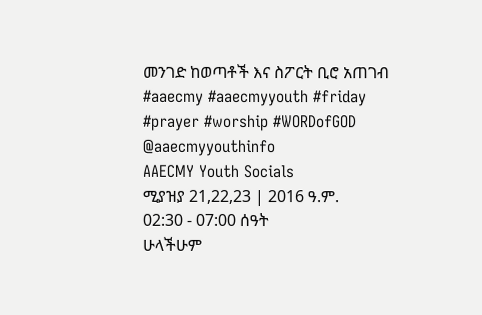መንገድ ከወጣቶች እና ስፖርት ቢሮ አጠገብ
#aaecmy #aaecmyyouth #friday #prayer #worship #WORDofGOD
@aaecmyyouthinfo
AAECMY Youth Socials
ሚያዝያ 21,22,23 | 2016 ዓ.ም.
02:30 - 07:00 ሰዓት
ሁላችሁም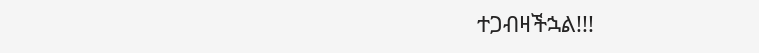ተጋብዛችኋል!!!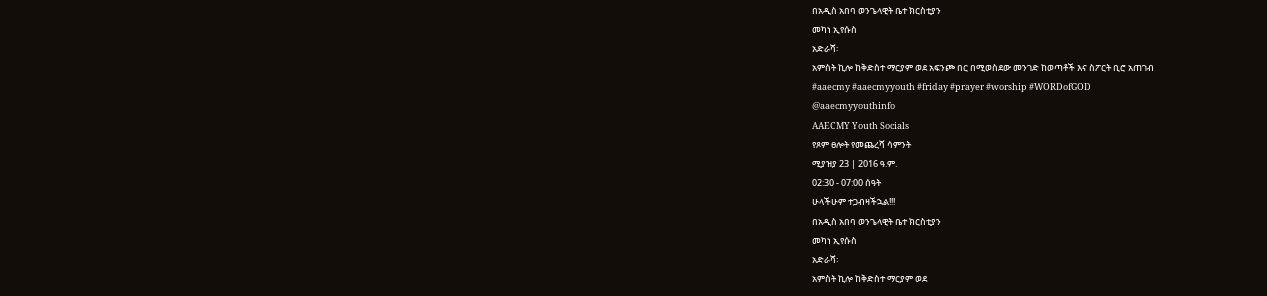በአዲስ አበባ ወንጌላዊት ቤተ ክርስቲያን
መካነ ኢየሱስ
አድራሻ፡
አምስት ኪሎ ከቅድስተ ማርያም ወደ አፍንጮ በር በሚወስደው መንገድ ከወጣቶች እና ስፖርት ቢሮ አጠገብ
#aaecmy #aaecmyyouth #friday #prayer #worship #WORDofGOD
@aaecmyyouthinfo
AAECMY Youth Socials
የጾም ፀሎት የመጨረሻ ሳምንት
ሚያዝያ 23 | 2016 ዓ.ም.
02:30 - 07:00 ሰዓት
ሁላችሁም ተጋብዛችኋል!!!
በአዲስ አበባ ወንጌላዊት ቤተ ክርስቲያን
መካነ ኢየሱስ
አድራሻ፡
አምስት ኪሎ ከቅድስተ ማርያም ወደ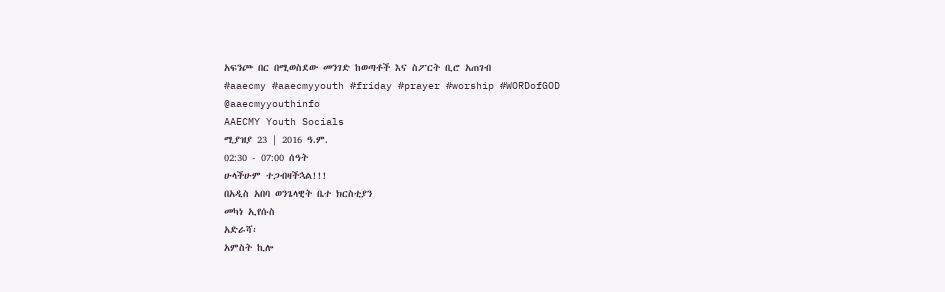አፍንጮ በር በሚወስደው መንገድ ከወጣቶች እና ስፖርት ቢሮ አጠገብ
#aaecmy #aaecmyyouth #friday #prayer #worship #WORDofGOD
@aaecmyyouthinfo
AAECMY Youth Socials
ሚያዝያ 23 | 2016 ዓ.ም.
02:30 - 07:00 ሰዓት
ሁላችሁም ተጋብዛችኋል!!!
በአዲስ አበባ ወንጌላዊት ቤተ ክርስቲያን
መካነ ኢየሱስ
አድራሻ፡
አምስት ኪሎ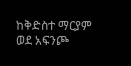ከቅድስተ ማርያም ወደ አፍንጮ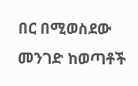በር በሚወስደው መንገድ ከወጣቶች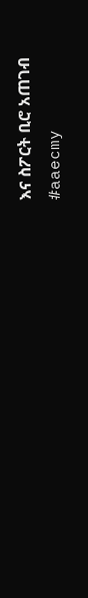እና ስፖርት ቢሮ አጠገብ
#aaecmy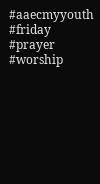#aaecmyyouth #friday #prayer #worship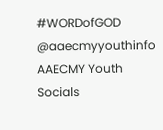#WORDofGOD
@aaecmyyouthinfo
AAECMY Youth Socials